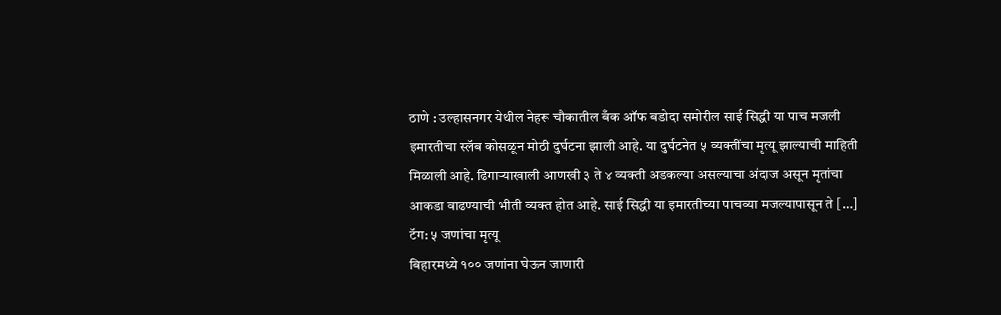ठाणे : उल्हासनगर येथील नेहरू चौकातील बँक ऑफ बडोदा समोरील साई सिद्धी या पाच मजली इमारतीचा स्लॅब कोसळून मोठी दुर्घटना झाली आहे. या दुर्घटनेत ५ व्यक्तींचा मृत्यू झाल्याची माहिती मिळाली आहे. ढिगाऱ्याखाली आणखी ३ ते ४ व्यक्ती अडकल्या असल्याचा अंदाज असून मृतांचा आकडा वाढण्याची भीती व्यक्त होत आहे. साई सिद्धी या इमारतीच्या पाचव्या मजल्यापासून ते […]
टॅग: ५ जणांचा मृत्यू
बिहारमध्ये १०० जणांना घेऊन जाणारी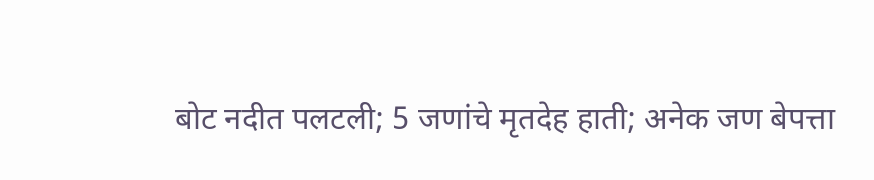बोट नदीत पलटली; 5 जणांचे मृतदेह हाती; अनेक जण बेपत्ता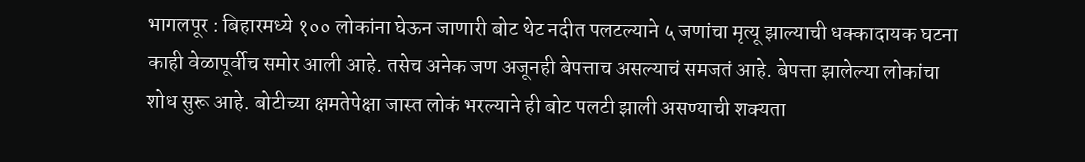भागलपूर : बिहारमध्ये १०० लोकांना घेऊन जाणारी बोट थेट नदीत पलटल्याने ५ जणांचा मृत्यू झाल्याची धक्कादायक घटना काही वेळापूर्वीच समोर आली आहे. तसेच अनेक जण अजूनही बेपत्ताच असल्याचं समजतं आहे. बेपत्ता झालेल्या लोकांचा शोध सुरू आहे. बोटीच्या क्षमतेपेक्षा जास्त लोकं भरल्याने ही बोट पलटी झाली असण्याची शक्यता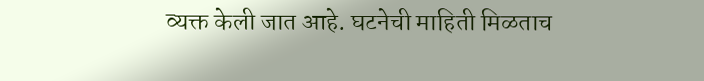व्यक्त केली जात आहे. घटनेची माहिती मिळताच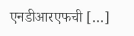एनडीआरएफची […]